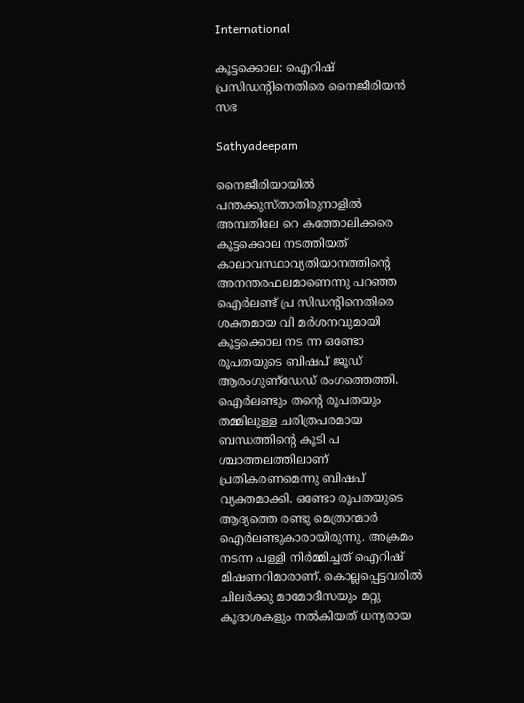International

കൂട്ടക്കൊല: ഐറിഷ് പ്രസിഡന്റിനെതിരെ നൈജീരിയന്‍ സഭ

Sathyadeepam

നൈജീരിയായില്‍ പന്തക്കുസ്താതിരുനാളില്‍ അമ്പതിലേ റെ കത്തോലിക്കരെ കൂട്ടക്കൊല നടത്തിയത് കാലാവസ്ഥാവ്യതിയാനത്തിന്റെ അനന്തരഫലമാണെന്നു പറഞ്ഞ ഐര്‍ലണ്ട് പ്ര സിഡന്റിനെതിരെ ശക്തമായ വി മര്‍ശനവുമായി കൂട്ടക്കൊല നട ന്ന ഒണ്ടോ രൂപതയുടെ ബിഷപ് ജൂഡ് ആരംഗുണ്‌ഡേഡ് രംഗത്തെത്തി. ഐര്‍ലണ്ടും തന്റെ രൂപതയും തമ്മിലുള്ള ചരിത്രപരമായ ബന്ധത്തിന്റെ കൂടി പ ശ്ചാത്തലത്തിലാണ് പ്രതികരണമെന്നു ബിഷപ് വ്യക്തമാക്കി. ഒണ്ടോ രൂപതയുടെ ആദ്യത്തെ രണ്ടു മെത്രാന്മാര്‍ ഐര്‍ലണ്ടുകാരായിരുന്നു. അക്രമം നടന്ന പള്ളി നിര്‍മ്മിച്ചത് ഐറിഷ് മിഷണറിമാരാണ്. കൊല്ലപ്പെട്ടവരില്‍ ചിലര്‍ക്കു മാമോദീസയും മറ്റു കൂദാശകളും നല്‍കിയത് ധന്യരായ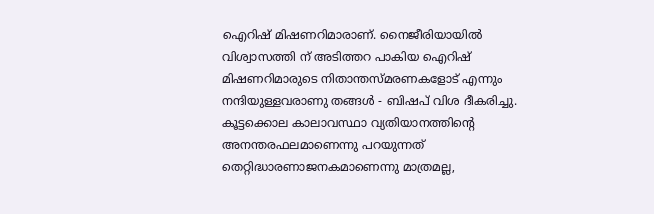ഐറിഷ് മിഷണറിമാരാണ്. നൈജീരിയായില്‍ വിശ്വാസത്തി ന് അടിത്തറ പാകിയ ഐറിഷ് മിഷണറിമാരുടെ നിതാന്തസ്മരണകളോട് എന്നും നന്ദിയുള്ളവരാണു തങ്ങള്‍ - ബിഷപ് വിശ ദീകരിച്ചു. കൂട്ടക്കൊല കാലാവസ്ഥാ വ്യതിയാനത്തിന്റെ അനന്തരഫലമാണെന്നു പറയുന്നത് തെറ്റിദ്ധാരണാജനകമാണെന്നു മാത്രമല്ല,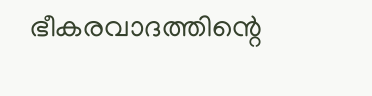ഭീകരവാദത്തിന്റെ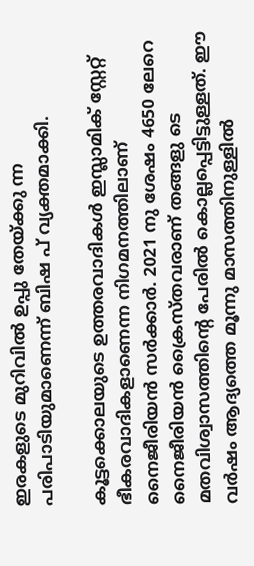ഇരകളുടെ മുറിവില്‍ ഉപ്പു തേയ്ക്കു ന്ന പരിപാടിയുമാണെന്ന് ബിഷ പ് വ്യക്തമാക്കി.

കൂട്ടക്കൊലയുടെ ഉത്തരവാദികള്‍ ഇസ്ലാമിക് സ്റ്റേറ്റ് ഭീകരവാദികളാണെന്ന നിഗമനത്തിലാണ് നൈജീരിയന്‍ സര്‍ക്കാര്‍. 2021 നു ശേഷം 4650 ലേറെ നൈജീരിയന്‍ ക്രൈസ്തവരാണ് തങ്ങളു ടെ മതവിശ്വാസത്തിന്റെ പേരില്‍ കൊല്ലപ്പെട്ടിട്ടുള്ളത്. ഈ വര്‍ഷം ആദ്യത്തെ മൂന്നു മാസത്തിനുള്ളില്‍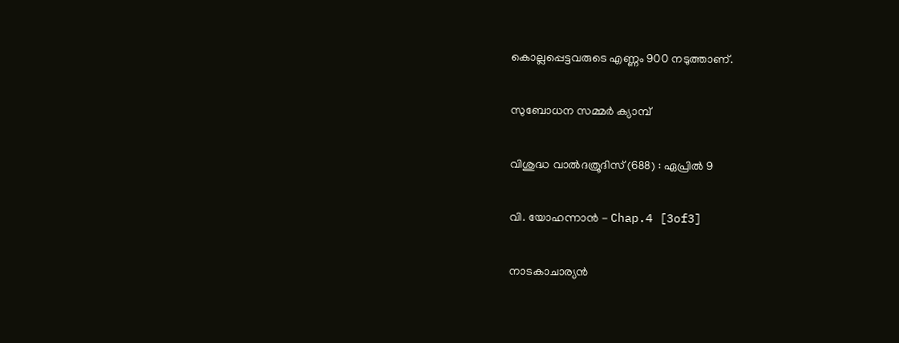കൊല്ലപ്പെട്ടവരുടെ എണ്ണം 900 നടുത്താണ്.

സുബോധന സമ്മർ ക്യാമ്പ്

വിശുദ്ധ വാല്‍ദത്രൂദിസ് (688) : ഏപ്രില്‍ 9

വി. യോഹന്നാൻ - Chap.4 [3of3]

നാടകാചാര്യന്‍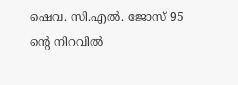ഷെവ. സി.എല്‍. ജോസ് 95 ന്റെ നിറവില്‍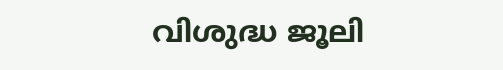വിശുദ്ധ ജൂലി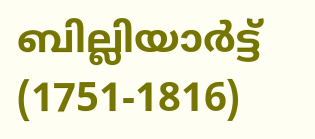ബില്ലിയാര്‍ട്ട് (1751-1816)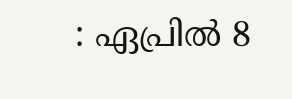: ഏപ്രില്‍ 8